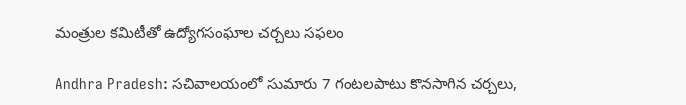మంత్రుల కమిటీతో ఉద్యోగసంఘాల చర్చలు సఫలం

Andhra Pradesh: సచివాలయంలో సుమారు 7 గంటలపాటు కొనసాగిన చర్చలు,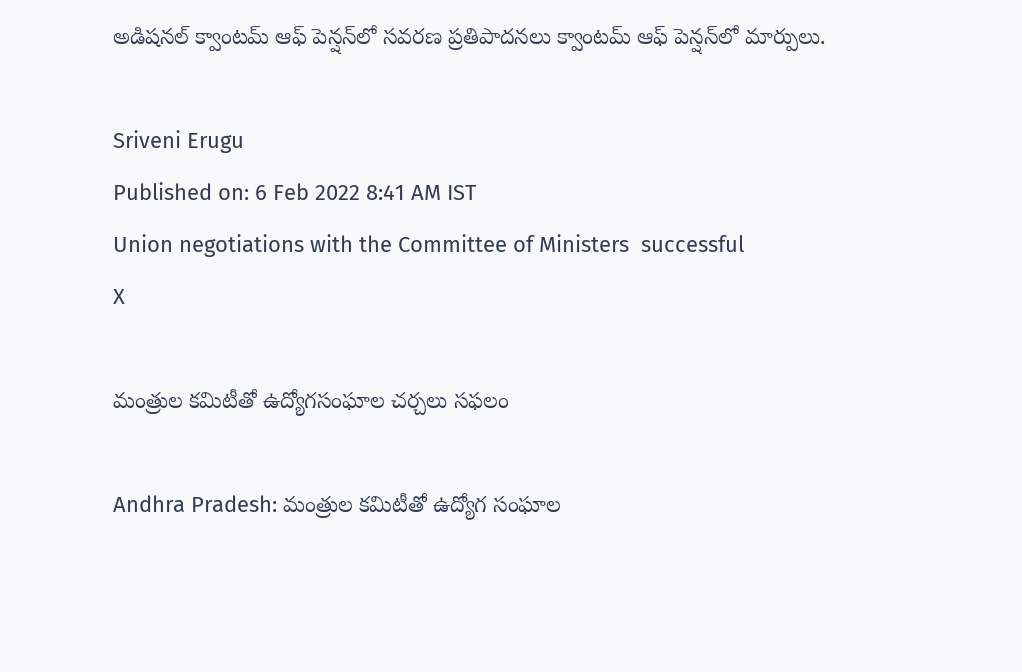అడిషనల్‌ క్వాంటమ్‌ ఆఫ్‌ పెన్షన్‌లో సవరణ ప్రతిపాదనలు క్వాంటమ్‌ ఆఫ్‌ పెన్షన్‌లో మార్పులు.

Sriveni Erugu
Published on: 6 Feb 2022 8:41 AM IST
Union negotiations with the Committee of Ministers  successful
X

మంత్రుల కమిటీతో ఉద్యోగసంఘాల చర్చలు సఫలం

Andhra Pradesh: మంత్రుల కమిటీతో ఉద్యోగ సంఘాల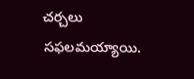చర్చలు సఫలమయ్యాయి.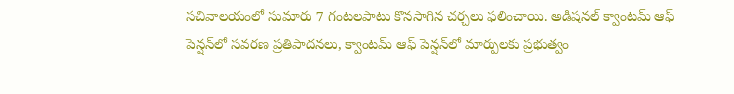సచివాలయంలో సుమారు 7 గంటలపాటు కొనసాగిన చర్చలు ఫలించాయి. అడిషనల్‌ క్వాంటమ్‌ ఆఫ్‌ పెన్షన్‌లో సవరణ ప్రతిపాదనలు, క్వాంటమ్‌ ఆఫ్‌ పెన్షన్‌లో మార్పులకు ప్రభుత్వం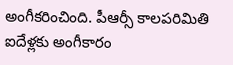అంగీకరించింది. పీఆర్సీ కాలపరిమితి ఐదేళ్లకు అంగీకారం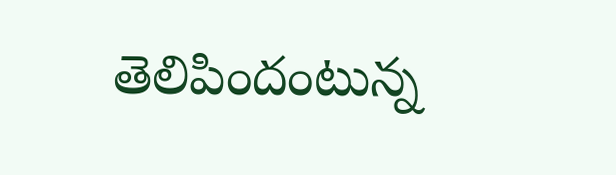తెలిపిందంటున్న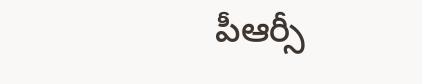పీఆర్సీ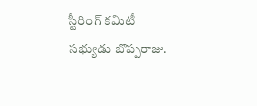స్టీరింగ్ కమిటీ సభ్యుడు బొప్పరాజు.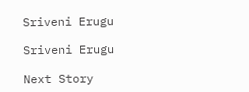Sriveni Erugu

Sriveni Erugu

Next Story